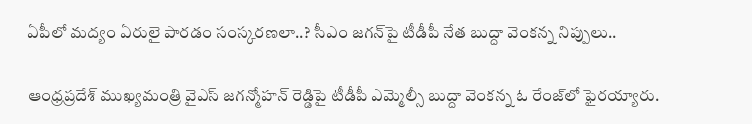ఏపీలో మద్యం ఏరులై పారడం సంస్కరణలా..? సీఎం జగన్‌పై టీడీపీ నేత బుద్దా వెంకన్న నిప్పులు..

ఆంధ్రప్రదేశ్ ముఖ్యమంత్రి వైఎస్ జగన్మోహన్ రెడ్డిపై టీడీపీ ఎమ్మెల్సీ బుద్దా వెంకన్న ఓ రేంజ్‌లో ఫైరయ్యారు.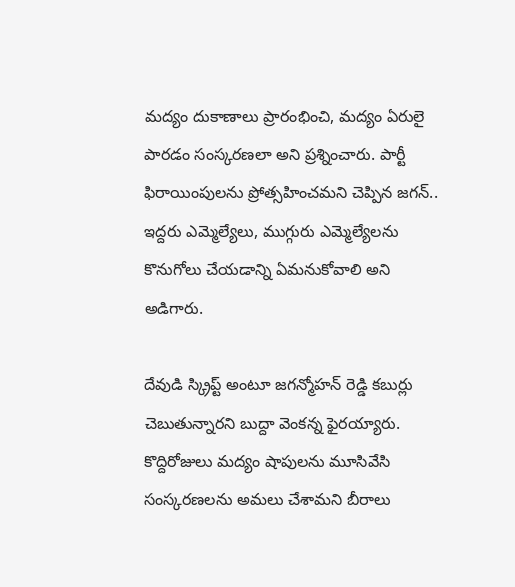మద్యం దుకాణాలు ప్రారంభించి, మద్యం ఏరులై పారడం సంస్కరణలా అని ప్రశ్నించారు. పార్టీ ఫిరాయింపులను ప్రోత్సహించమని చెప్పిన జగన్.. ఇద్దరు ఎమ్మెల్యేలు, ముగ్గురు ఎమ్మెల్యేలను కొనుగోలు చేయడాన్ని ఏమనుకోవాలి అని అడిగారు.

దేవుడి స్క్రిప్ట్ అంటూ జగన్మోహన్ రెడ్డి కబుర్లు చెబుతున్నారని బుద్దా వెంకన్న ఫైరయ్యారు. కొద్దిరోజులు మద్యం షాపులను మూసివేసి సంస్కరణలను అమలు చేశామని బీరాలు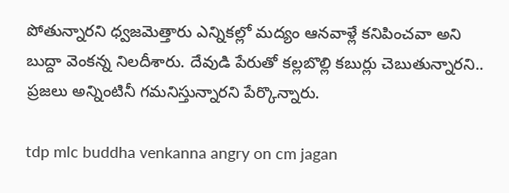పోతున్నారని ధ్వజమెత్తారు ఎన్నికల్లో మద్యం ఆనవాళ్లే కనిపించవా అని బుద్దా వెంకన్న నిలదీశారు. దేవుడి పేరుతో కల్లబొల్లి కబుర్లు చెబుతున్నారని.. ప్రజలు అన్నింటినీ గమనిస్తున్నారని పేర్కొన్నారు.

tdp mlc buddha venkanna angry on cm jagan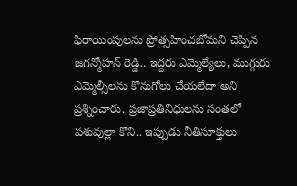ఫిరాయింపులను ప్రోత్సహించబోమని చెప్పిన జగన్మోహన్ రెడ్డి.. ఇద్దరు ఎమ్మెల్యేలు, ముగ్గురు ఎమ్మెల్సీలను కొనుగోలు చేయలేదా అని ప్రశ్నించారు. ప్రజాప్రతినిధులను సంతలో పశువుల్లా కొని.. ఇప్పుడు నీతిసూక్తులు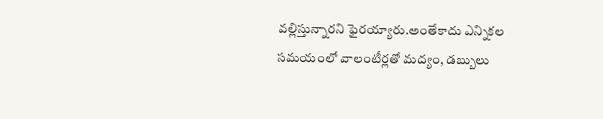వల్లిస్తున్నారని ఫైరయ్యారు.అంతేకాదు ఎన్నికల సమయంలో వాలంటీర్లతో మద్యం, డబ్బులు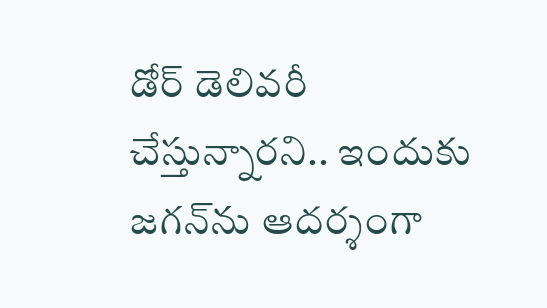డోర్ డెలివరీ చేస్తున్నారని.. ఇందుకు జగన్‌ను ఆదర్శంగా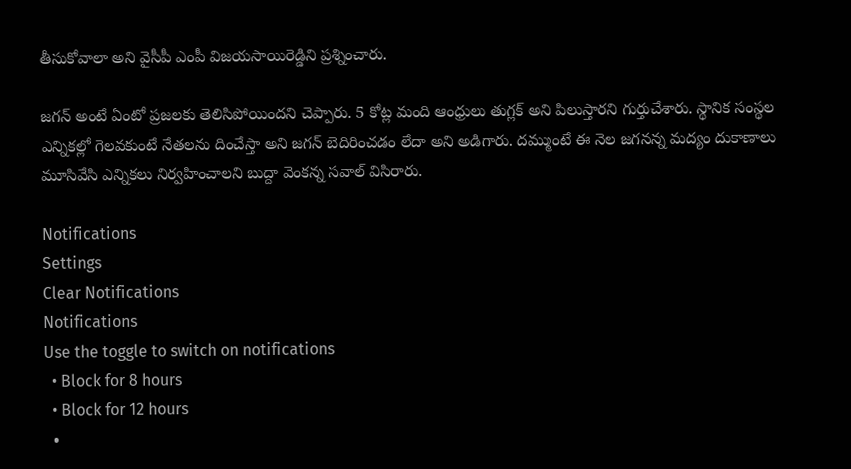తీసుకోవాలా అని వైసీపీ ఎంపీ విజయసాయిరెడ్డిని ప్రశ్నించారు.

జగన్ అంటే ఏంటో ప్రజలకు తెలిసిపోయిందని చెప్పారు. 5 కోట్ల మంది ఆంధ్రులు తుగ్లక్ అని పిలుస్తారని గుర్తుచేశారు. స్థానిక సంస్థల ఎన్నికల్లో గెలవకుంటే నేతలను దించేస్తా అని జగన్ బెదిరించడం లేదా అని అడిగారు. దమ్ముంటే ఈ నెల జగనన్న మద్యం దుకాణాలు మూసివేసి ఎన్నికలు నిర్వహించాలని బుద్దా వెంకన్న సవాల్ విసిరారు.

Notifications
Settings
Clear Notifications
Notifications
Use the toggle to switch on notifications
  • Block for 8 hours
  • Block for 12 hours
  •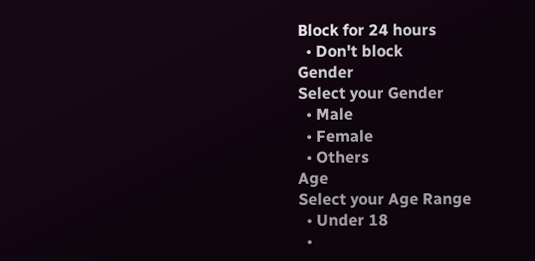Block for 24 hours
  • Don't block
Gender
Select your Gender
  • Male
  • Female
  • Others
Age
Select your Age Range
  • Under 18
  •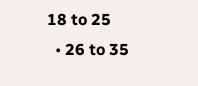18 to 25
  • 26 to 35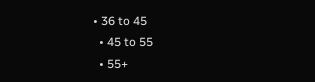• 36 to 45
  • 45 to 55
  • 55+